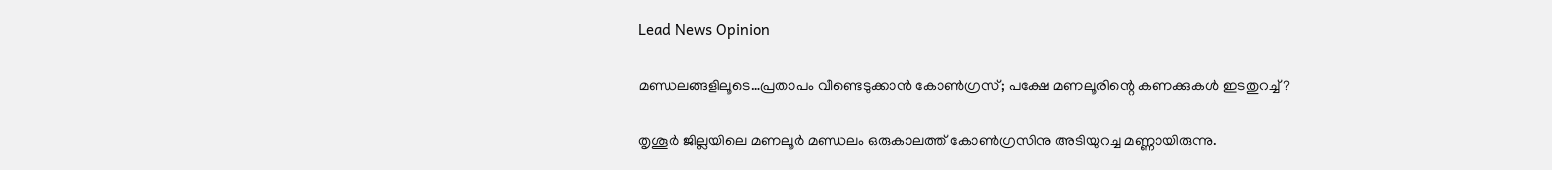Lead News Opinion

മണ്ഡലങ്ങളിലൂടെ…പ്രതാപം വീണ്ടെടുക്കാന്‍ കോണ്‍ഗ്രസ്; പക്ഷേ മണലൂരിന്റെ കണക്കുകള്‍ ഇടതുറച്ച് ?

തൃശൂര്‍ ജില്ലയിലെ മണലൂര്‍ മണ്ഡലം ഒരുകാലത്ത് കോണ്‍ഗ്രസിനു അടിയുറച്ച മണ്ണായിരുന്നു.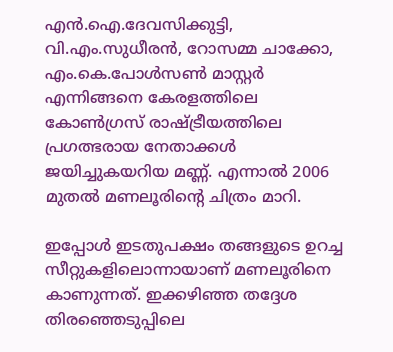എന്‍.ഐ.ദേവസിക്കുട്ടി, വി.എം.സുധീരന്‍, റോസമ്മ ചാക്കോ, എം.കെ.പോള്‍സണ്‍ മാസ്റ്റര്‍ എന്നിങ്ങനെ കേരളത്തിലെ കോണ്‍ഗ്രസ് രാഷ്ട്രീയത്തിലെ പ്രഗത്ഭരായ നേതാക്കള്‍ ജയിച്ചുകയറിയ മണ്ണ്. എന്നാല്‍ 2006 മുതല്‍ മണലൂരിന്റെ ചിത്രം മാറി.

ഇപ്പോള്‍ ഇടതുപക്ഷം തങ്ങളുടെ ഉറച്ച സീറ്റുകളിലൊന്നായാണ് മണലൂരിനെ കാണുന്നത്. ഇക്കഴിഞ്ഞ തദ്ദേശ തിരഞ്ഞെടുപ്പിലെ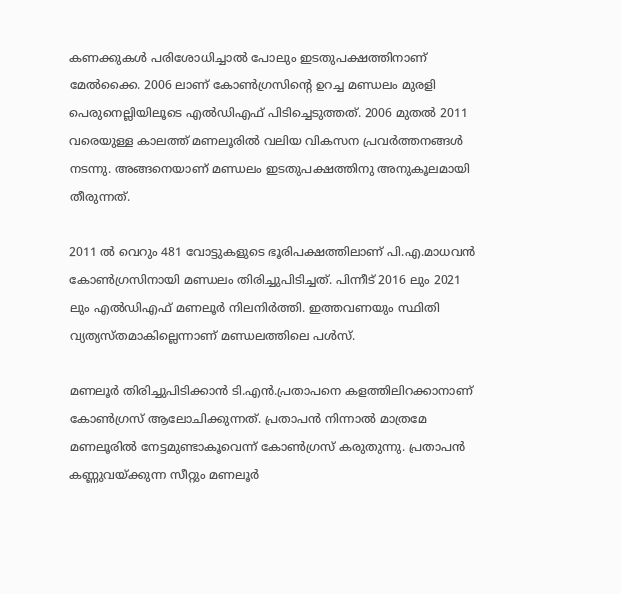കണക്കുകള്‍ പരിശോധിച്ചാല്‍ പോലും ഇടതുപക്ഷത്തിനാണ് മേല്‍ക്കൈ. 2006 ലാണ് കോണ്‍ഗ്രസിന്റെ ഉറച്ച മണ്ഡലം മുരളി പെരുനെല്ലിയിലൂടെ എല്‍ഡിഎഫ് പിടിച്ചെടുത്തത്. 2006 മുതല്‍ 2011 വരെയുള്ള കാലത്ത് മണലൂരില്‍ വലിയ വികസന പ്രവര്‍ത്തനങ്ങള്‍ നടന്നു. അങ്ങനെയാണ് മണ്ഡലം ഇടതുപക്ഷത്തിനു അനുകൂലമായി തീരുന്നത്.

2011 ല്‍ വെറും 481 വോട്ടുകളുടെ ഭൂരിപക്ഷത്തിലാണ് പി.എ.മാധവന്‍ കോണ്‍ഗ്രസിനായി മണ്ഡലം തിരിച്ചുപിടിച്ചത്. പിന്നീട് 2016 ലും 2021 ലും എല്‍ഡിഎഫ് മണലൂര്‍ നിലനിര്‍ത്തി. ഇത്തവണയും സ്ഥിതി വ്യത്യസ്തമാകില്ലെന്നാണ് മണ്ഡലത്തിലെ പള്‍സ്.

മണലൂര്‍ തിരിച്ചുപിടിക്കാന്‍ ടി.എന്‍.പ്രതാപനെ കളത്തിലിറക്കാനാണ് കോണ്‍ഗ്രസ് ആലോചിക്കുന്നത്. പ്രതാപന്‍ നിന്നാല്‍ മാത്രമേ മണലൂരില്‍ നേട്ടമുണ്ടാകൂവെന്ന് കോണ്‍ഗ്രസ് കരുതുന്നു. പ്രതാപന്‍ കണ്ണുവയ്ക്കുന്ന സീറ്റും മണലൂര്‍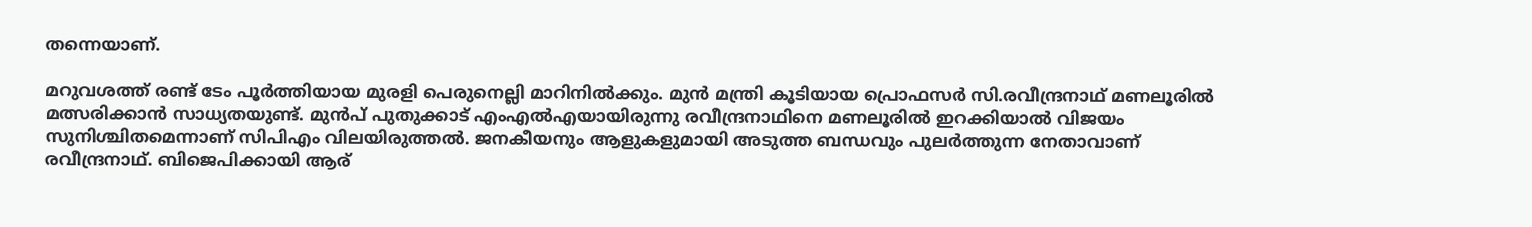തന്നെയാണ്.

മറുവശത്ത് രണ്ട് ടേം പൂര്‍ത്തിയായ മുരളി പെരുനെല്ലി മാറിനില്‍ക്കും. മുന്‍ മന്ത്രി കൂടിയായ പ്രൊഫസര്‍ സി.രവീന്ദ്രനാഥ് മണലൂരില്‍ മത്സരിക്കാന്‍ സാധ്യതയുണ്ട്. മുന്‍പ് പുതുക്കാട് എംഎല്‍എയായിരുന്നു രവീന്ദ്രനാഥിനെ മണലൂരില്‍ ഇറക്കിയാല്‍ വിജയം സുനിശ്ചിതമെന്നാണ് സിപിഎം വിലയിരുത്തല്‍. ജനകീയനും ആളുകളുമായി അടുത്ത ബന്ധവും പുലര്‍ത്തുന്ന നേതാവാണ് രവീന്ദ്രനാഥ്. ബിജെപിക്കായി ആര്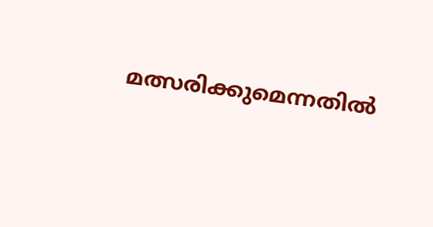മത്സരിക്കുമെന്നതില്‍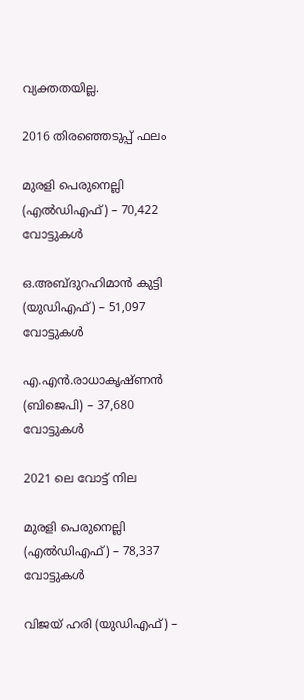വ്യക്തതയില്ല.

2016 തിരഞ്ഞെടുപ്പ് ഫലം

മുരളി പെരുനെല്ലി (എല്‍ഡിഎഫ്) – 70,422 വോട്ടുകള്‍

ഒ.അബ്ദുറഹിമാന്‍ കുട്ടി (യുഡിഎഫ്) – 51,097 വോട്ടുകള്‍

എ.എന്‍.രാധാകൃഷ്ണന്‍ (ബിജെപി) – 37,680 വോട്ടുകള്‍

2021 ലെ വോട്ട് നില

മുരളി പെരുനെല്ലി (എല്‍ഡിഎഫ്) – 78,337 വോട്ടുകള്‍

വിജയ് ഹരി (യുഡിഎഫ്) –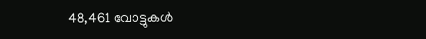48,461 വോട്ടുകള്‍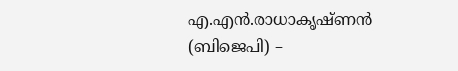എ.എന്‍.രാധാകൃഷ്ണന്‍ (ബിജെപി) –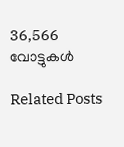36,566 വോട്ടുകള്‍

Related Posts